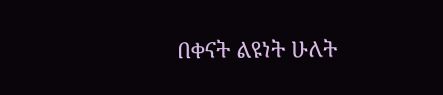በቀናት ልዩነት ሁለት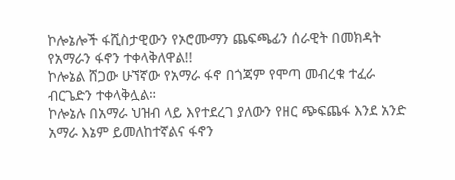ኮሎኔሎች ፋሺስታዊውን የኦሮሙማን ጨፍጫፊን ሰራዊት በመክዳት የአማራን ፋኖን ተቀላቅለዋል!!
ኮሎኔል ሸጋው ሁኘኛው የአማራ ፋኖ በጎጃም የሞጣ መብረቁ ተፈራ ብርጌድን ተቀላቅሏል።
ኮሎኔሉ በአማራ ህዝብ ላይ እየተደረገ ያለውን የዘር ጭፍጨፋ እንደ አንድ አማራ እኔም ይመለከተኛልና ፋኖን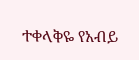ተቀላቅዬ የአብይ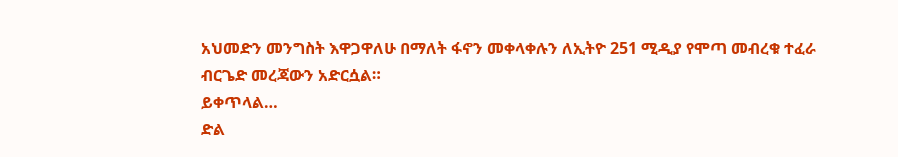አህመድን መንግስት እዋጋዋለሁ በማለት ፋኖን መቀላቀሉን ለኢትዮ 251 ሚዲያ የሞጣ መብረቁ ተፈራ ብርጌድ መረጃውን አድርሷል።
ይቀጥላል…
ድል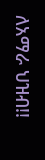ለአማራ ህዝብ!!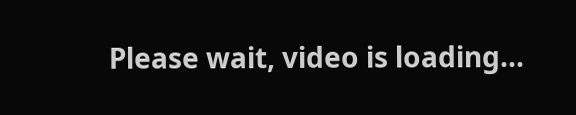Please wait, video is loading...